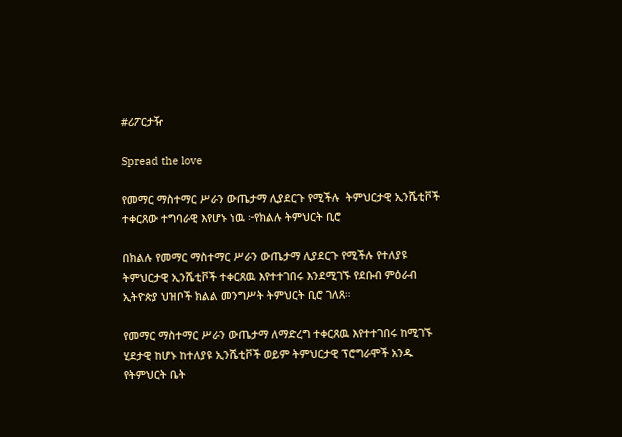#ሪፖርታዥ

Spread the love

የመማር ማስተማር ሥራን ውጤታማ ሊያደርጉ የሚችሉ  ትምህርታዊ ኢንሼቲቮች ተቀርጸው ተግባራዊ እየሆኑ ነዉ ፦የክልሉ ትምህርት ቢሮ

በክልሉ የመማር ማስተማር ሥራን ውጤታማ ሊያደርጉ የሚችሉ የተለያዩ ትምህርታዊ ኢንሼቲቮች ተቀርጸዉ እየተተገበሩ እንደሚገኙ የደቡብ ምዕራብ ኢትዮጵያ ህዝቦች ክልል መንግሥት ትምህርት ቢሮ ገለጸ።

የመማር ማስተማር ሥራን ውጤታማ ለማድረግ ተቀርጸዉ እየተተገበሩ ከሚገኙ ሂደታዊ ከሆኑ ከተለያዩ ኢንሼቲቮች ወይም ትምህርታዊ ፕሮግራሞች አንዱ የትምህርት ቤት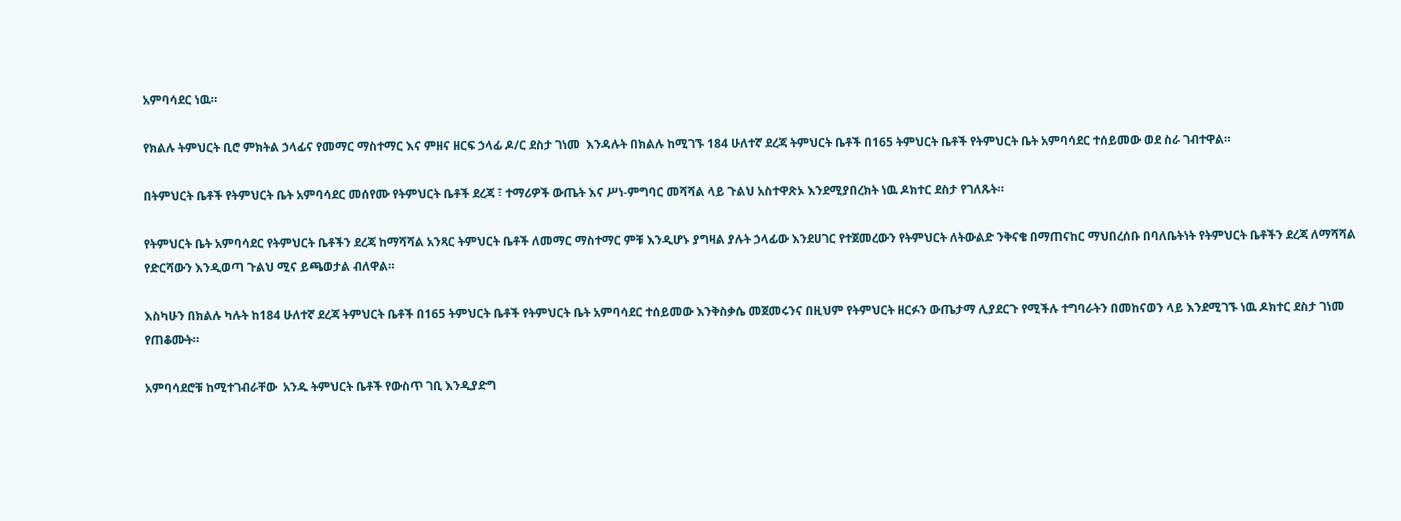አምባሳደር ነዉ።

የክልሉ ትምህርት ቢሮ ምክትል ኃላፊና የመማር ማስተማር እና ምዘና ዘርፍ ኃላፊ ዶ/ር ደስታ ገነመ  እንዳሉት በክልሉ ከሚገኙ 184 ሁለተኛ ደረጃ ትምህርት ቤቶች በ165 ትምህርት ቤቶች የትምህርት ቤት አምባሳደር ተሰይመው ወደ ስራ ገብተዋል።

በትምህርት ቤቶች የትምህርት ቤት አምባሳደር መሰየሙ የትምህርት ቤቶች ደረጃ ፣ ተማሪዎች ውጤት እና ሥነ-ምግባር መሻሻል ላይ ጉልህ አስተዋጽኦ እንደሚያበረክት ነዉ ዶክተር ደስታ የገለጹት።

የትምህርት ቤት አምባሳደር የትምህርት ቤቶችን ደረጃ ከማሻሻል አንጻር ትምህርት ቤቶች ለመማር ማስተማር ምቹ እንዲሆኑ ያግዛል ያሉት ኃላፊው እንደሀገር የተጀመረውን የትምህርት ለትውልድ ንቅናቄ በማጠናከር ማህበረሰቡ በባለቤትነት የትምህርት ቤቶችን ደረጃ ለማሻሻል የድርሻውን እንዲወጣ ጉልህ ሚና ይጫወታል ብለዋል።

እስካሁን በክልሉ ካሉት ከ184 ሁለተኛ ደረጃ ትምህርት ቤቶች በ165 ትምህርት ቤቶች የትምህርት ቤት አምባሳደር ተሰይመው እንቅስቃሴ መጀመሩንና በዚህም የትምህርት ዘርፉን ውጤታማ ሊያደርጉ የሚችሉ ተግባራትን በመከናወን ላይ እንደሚገኙ ነዉ ዶክተር ደስታ ገነመ የጠቆሙት።

አምባሳደሮቹ ከሚተገብራቸው  አንዱ ትምህርት ቤቶች የውስጥ ገቢ እንዲያድግ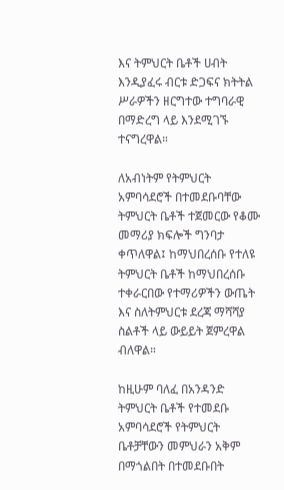እና ትምህርት ቤቶች ሀብት እንዲያፈሩ ብርቱ ድጋፍና ክትትል ሥራዎችን ዘርግተው ተግባራዊ በማድረግ ላይ እንደሚገኙ ተናግረዋል።

ለአብነትም የትምህርት አምባሳደሮች በተመደቡባቸው ትምህርት ቤቶች ተጀመርው የቆሙ መማሪያ ክፍሎች ግንባታ ቀጥለዋል፤ ከማህበረሰቡ የተለዩ ትምህርት ቤቶች ከማህበረሰቡ ተቀራርበው የተማሪዎችን ውጤት እና ስለትምህርቱ ደረጃ ማሻሻያ ስልቶች ላይ ውይይት ጀምረዋል ብለዋል።

ከዚሁም ባለፈ በአንዳንድ ትምህርት ቤቶች የተመደቡ አምባሳደሮች የትምህርት ቤቶቻቸውን መምህራን አቅም በማጎልበት በተመደቡበት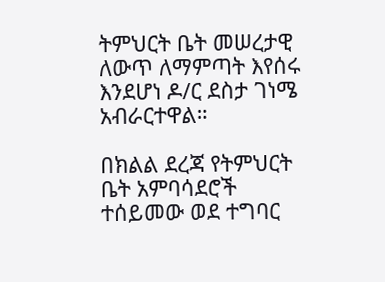ትምህርት ቤት መሠረታዊ ለውጥ ለማምጣት እየሰሩ እንደሆነ ዶ/ር ደስታ ገነሜ አብራርተዋል።

በክልል ደረጃ የትምህርት ቤት አምባሳደሮች ተሰይመው ወደ ተግባር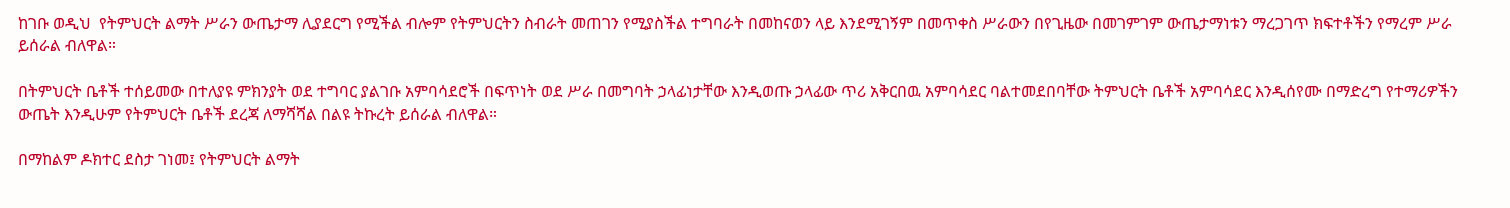ከገቡ ወዲህ  የትምህርት ልማት ሥራን ውጤታማ ሊያደርግ የሚችል ብሎም የትምህርትን ስብራት መጠገን የሚያስችል ተግባራት በመከናወን ላይ እንደሚገኝም በመጥቀስ ሥራውን በየጊዜው በመገምገም ውጤታማነቱን ማረጋገጥ ክፍተቶችን የማረም ሥራ ይሰራል ብለዋል።

በትምህርት ቤቶች ተሰይመው በተለያዩ ምክንያት ወደ ተግባር ያልገቡ አምባሳደሮች በፍጥነት ወደ ሥራ በመግባት ኃላፊነታቸው እንዲወጡ ኃላፊው ጥሪ አቅርበዉ አምባሳደር ባልተመደበባቸው ትምህርት ቤቶች አምባሳደር እንዲሰየሙ በማድረግ የተማሪዎችን ውጤት እንዲሁም የትምህርት ቤቶች ደረጃ ለማሻሻል በልዩ ትኩረት ይሰራል ብለዋል።

በማከልም ዶክተር ደስታ ገነመ፤ የትምህርት ልማት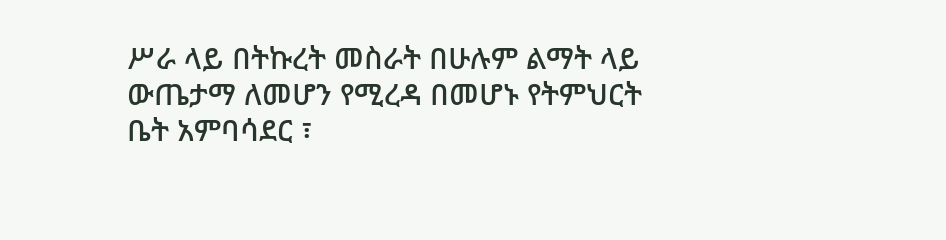ሥራ ላይ በትኩረት መስራት በሁሉም ልማት ላይ ውጤታማ ለመሆን የሚረዳ በመሆኑ የትምህርት ቤት አምባሳደር ፣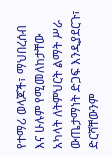የተማሪ ወላጆች፣ ማህበረሰብ እና ሁሉም የሚመለከታቸው አካላት ለትምህርት ልማት ሥራ ውጤታማነት ድጋፍ እንዲያደርጉ፣ ድርሻቸውንም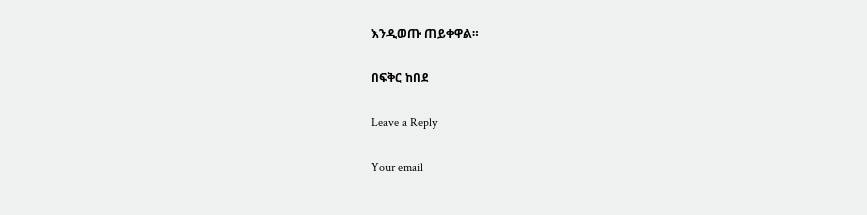እንዲወጡ ጠይቀዋል።

በፍቅር ከበደ

Leave a Reply

Your email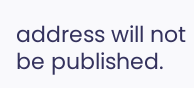address will not be published.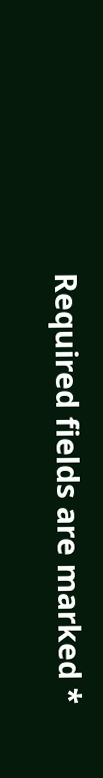Required fields are marked *